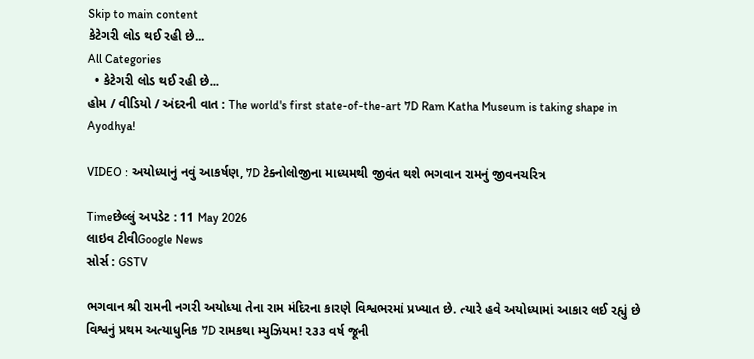Skip to main content
કેટેગરી લોડ થઈ રહી છે...
All Categories
  • કેટેગરી લોડ થઈ રહી છે...
હોમ / વીડિયો / અંદરની વાત : The world's first state-of-the-art 7D Ram Katha Museum is taking shape in Ayodhya!

VIDEO : અયોધ્યાનું નવું આકર્ષણ, 7D ટેક્નોલોજીના માધ્યમથી જીવંત થશે ભગવાન રામનું જીવનચરિત્ર

Timeછેલ્લું અપડેટ : 11 May 2026
લાઇવ ટીવીGoogle News
સોર્સ : GSTV

ભગવાન શ્રી રામની નગરી અયોધ્યા તેના રામ મંદિરના કારણે વિશ્વભરમાં પ્રખ્યાત છે. ત્યારે હવે અયોધ્યામાં આકાર લઈ રહ્યું છે વિશ્વનું પ્રથમ અત્યાધુનિક 7D રામકથા મ્યુઝિયમ! ૨૩૩ વર્ષ જૂની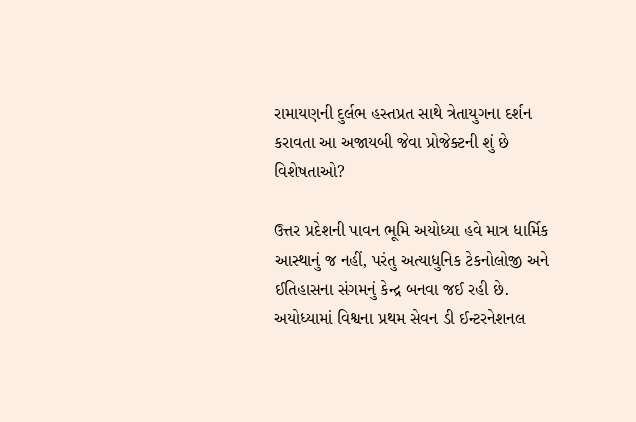રામાયણની દુર્લભ હસ્તપ્રત સાથે ત્રેતાયુગના દર્શન કરાવતા આ અજાયબી જેવા પ્રોજેક્ટની શું છે વિશેષતાઓ?

ઉત્તર પ્રદેશની પાવન ભૂમિ અયોધ્યા હવે માત્ર ધાર્મિક આસ્થાનું જ નહીં, પરંતુ અત્યાધુનિક ટેકનોલોજી અને ઈતિહાસના સંગમનું કેન્દ્ર બનવા જઈ રહી છે. અયોધ્યામાં વિશ્વના પ્રથમ સેવન ડી ઈન્ટરનેશનલ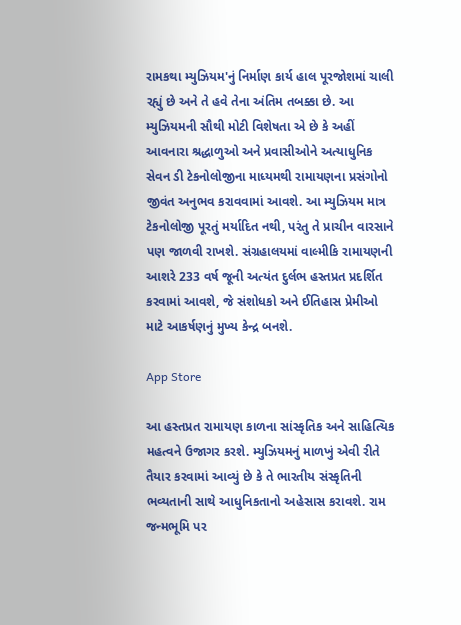રામકથા મ્યુઝિયમ'નું નિર્માણ કાર્ય હાલ પૂરજોશમાં ચાલી રહ્યું છે અને તે હવે તેના અંતિમ તબક્કા છે. આ મ્યુઝિયમની સૌથી મોટી વિશેષતા એ છે કે અહીં આવનારા શ્રદ્ધાળુઓ અને પ્રવાસીઓને અત્યાધુનિક સેવન ડી ટેકનોલોજીના માધ્યમથી રામાયણના પ્રસંગોનો જીવંત અનુભવ કરાવવામાં આવશે. આ મ્યુઝિયમ માત્ર ટેકનોલોજી પૂરતું મર્યાદિત નથી, પરંતુ તે પ્રાચીન વારસાને પણ જાળવી રાખશે. સંગ્રહાલયમાં વાલ્મીકિ રામાયણની આશરે 233 વર્ષ જૂની અત્યંત દુર્લભ હસ્તપ્રત પ્રદર્શિત કરવામાં આવશે, જે સંશોધકો અને ઈતિહાસ પ્રેમીઓ માટે આકર્ષણનું મુખ્ય કેન્દ્ર બનશે.

App Store

આ હસ્તપ્રત રામાયણ કાળના સાંસ્કૃતિક અને સાહિત્યિક મહત્વને ઉજાગર કરશે. મ્યુઝિયમનું માળખું એવી રીતે તૈયાર કરવામાં આવ્યું છે કે તે ભારતીય સંસ્કૃતિની ભવ્યતાની સાથે આધુનિકતાનો અહેસાસ કરાવશે. રામ જન્મભૂમિ પર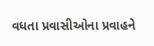વધતા પ્રવાસીઓના પ્રવાહને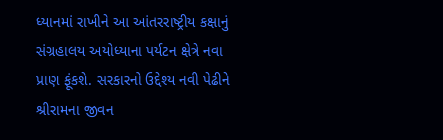ધ્યાનમાં રાખીને આ આંતરરાષ્ટ્રીય કક્ષાનું સંગ્રહાલય અયોધ્યાના પર્યટન ક્ષેત્રે નવા પ્રાણ ફૂંકશે. સરકારનો ઉદ્દેશ્ય નવી પેઢીને શ્રીરામના જીવન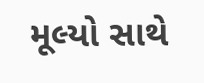મૂલ્યો સાથે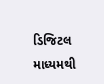ડિજિટલ માધ્યમથી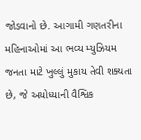જોડવાનો છે. આગામી ગણતરીના મહિનાઓમાં આ ભવ્ય મ્યુઝિયમ જનતા માટે ખુલ્લું મુકાય તેવી શક્યતા છે, જે અયોધ્યાની વૈશ્વિક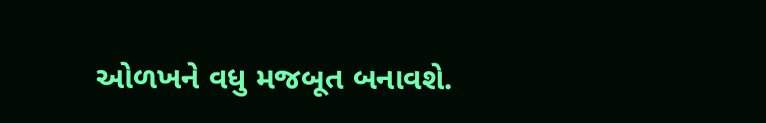ઓળખને વધુ મજબૂત બનાવશે.